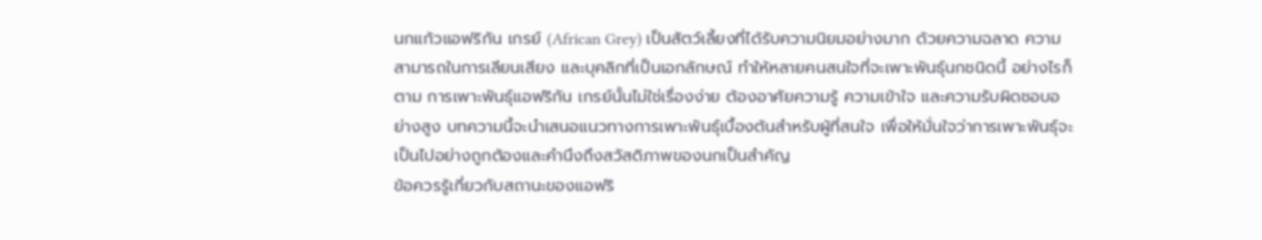นกแก้วแอฟริกัน เกรย์ (African Grey) เป็นสัตว์เลี้ยงที่ได้รับความนิยมอย่างมาก ด้วยความฉลาด ความสามารถในการเลียนเสียง และบุคลิกที่เป็นเอกลักษณ์ ทำให้หลายคนสนใจที่จะเพาะพันธุ์นกชนิดนี้ อย่างไรก็ตาม การเพาะพันธุ์แอฟริกัน เกรย์นั้นไม่ใช่เรื่องง่าย ต้องอาศัยความรู้ ความเข้าใจ และความรับผิดชอบอย่างสูง บทความนี้จะนำเสนอแนวทางการเพาะพันธุ์เบื้องต้นสำหรับผู้ที่สนใจ เพื่อให้มั่นใจว่าการเพาะพันธุ์จะเป็นไปอย่างถูกต้องและคำนึงถึงสวัสดิภาพของนกเป็นสำคัญ
ข้อควรรู้เกี่ยวกับสถานะของแอฟริ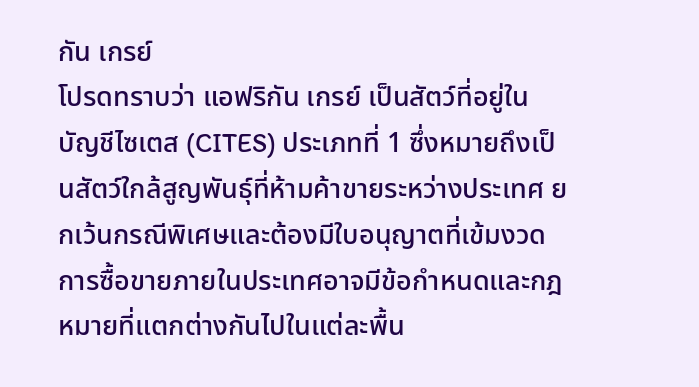กัน เกรย์
โปรดทราบว่า แอฟริกัน เกรย์ เป็นสัตว์ที่อยู่ในบัญชีไซเตส (CITES) ประเภทที่ 1 ซึ่งหมายถึงเป็นสัตว์ใกล้สูญพันธุ์ที่ห้ามค้าขายระหว่างประเทศ ยกเว้นกรณีพิเศษและต้องมีใบอนุญาตที่เข้มงวด การซื้อขายภายในประเทศอาจมีข้อกำหนดและกฎหมายที่แตกต่างกันไปในแต่ละพื้น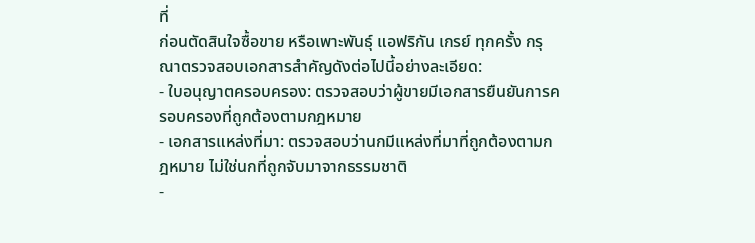ที่
ก่อนตัดสินใจซื้อขาย หรือเพาะพันธุ์ แอฟริกัน เกรย์ ทุกครั้ง กรุณาตรวจสอบเอกสารสำคัญดังต่อไปนี้อย่างละเอียด:
- ใบอนุญาตครอบครอง: ตรวจสอบว่าผู้ขายมีเอกสารยืนยันการครอบครองที่ถูกต้องตามกฎหมาย
- เอกสารแหล่งที่มา: ตรวจสอบว่านกมีแหล่งที่มาที่ถูกต้องตามกฎหมาย ไม่ใช่นกที่ถูกจับมาจากธรรมชาติ
-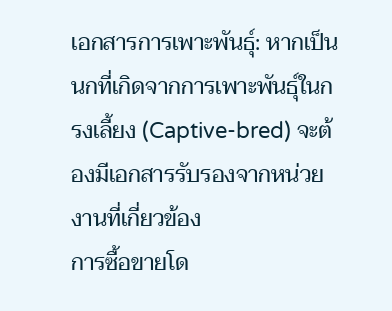เอกสารการเพาะพันธุ์: หากเป็นนกที่เกิดจากการเพาะพันธุ์ในกรงเลี้ยง (Captive-bred) จะต้องมีเอกสารรับรองจากหน่วยงานที่เกี่ยวข้อง
การซื้อขายโด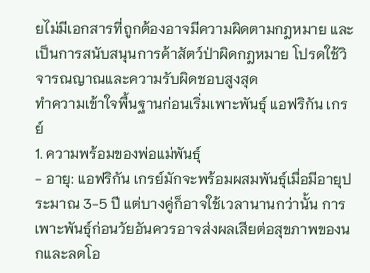ยไม่มีเอกสารที่ถูกต้องอาจมีความผิดตามกฎหมาย และเป็นการสนับสนุนการค้าสัตว์ป่าผิดกฎหมาย โปรดใช้วิจารณญาณและความรับผิดชอบสูงสุด
ทำความเข้าใจพื้นฐานก่อนเริ่มเพาะพันธุ์ แอฟริกัน เกรย์
1. ความพร้อมของพ่อแม่พันธุ์
- อายุ: แอฟริกัน เกรย์มักจะพร้อมผสมพันธุ์เมื่อมีอายุประมาณ 3-5 ปี แต่บางคู่ก็อาจใช้เวลานานกว่านั้น การเพาะพันธุ์ก่อนวัยอันควรอาจส่งผลเสียต่อสุขภาพของนกและลดโอ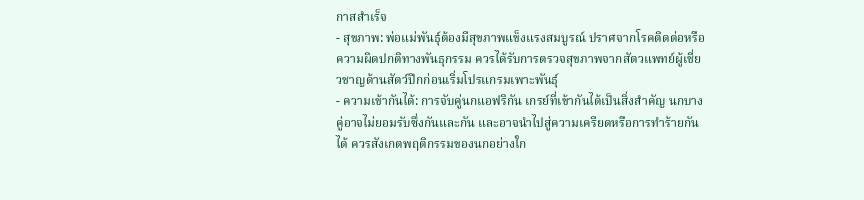กาสสำเร็จ
- สุขภาพ: พ่อแม่พันธุ์ต้องมีสุขภาพแข็งแรงสมบูรณ์ ปราศจากโรคติดต่อหรือความผิดปกติทางพันธุกรรม ควรได้รับการตรวจสุขภาพจากสัตวแพทย์ผู้เชี่ยวชาญด้านสัตว์ปีกก่อนเริ่มโปรแกรมเพาะพันธุ์
- ความเข้ากันได้: การจับคู่นกแอฟริกัน เกรย์ที่เข้ากันได้เป็นสิ่งสำคัญ นกบางคู่อาจไม่ยอมรับซึ่งกันและกัน และอาจนำไปสู่ความเครียดหรือการทำร้ายกันได้ ควรสังเกตพฤติกรรมของนกอย่างใก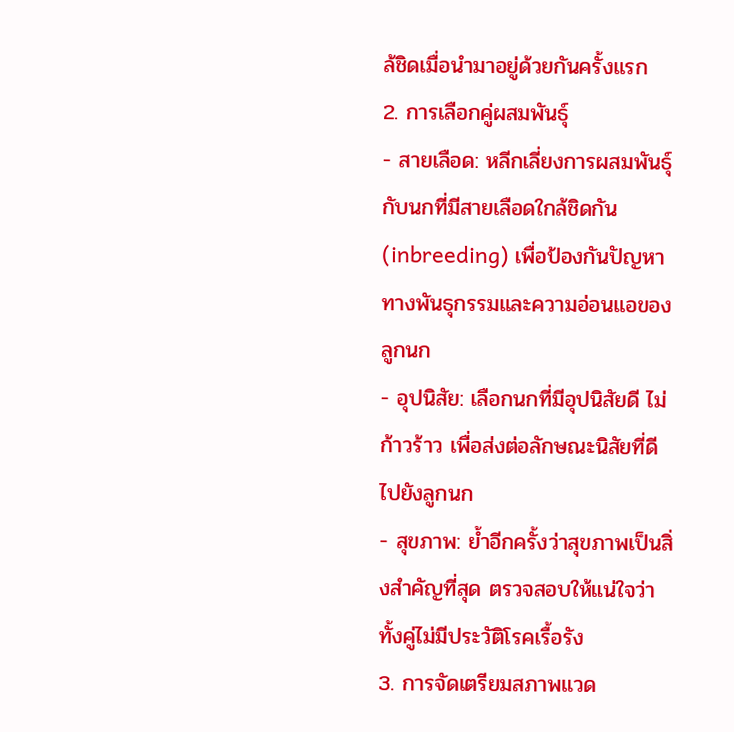ล้ชิดเมื่อนำมาอยู่ด้วยกันครั้งแรก
2. การเลือกคู่ผสมพันธุ์
- สายเลือด: หลีกเลี่ยงการผสมพันธุ์กับนกที่มีสายเลือดใกล้ชิดกัน (inbreeding) เพื่อป้องกันปัญหาทางพันธุกรรมและความอ่อนแอของลูกนก
- อุปนิสัย: เลือกนกที่มีอุปนิสัยดี ไม่ก้าวร้าว เพื่อส่งต่อลักษณะนิสัยที่ดีไปยังลูกนก
- สุขภาพ: ย้ำอีกครั้งว่าสุขภาพเป็นสิ่งสำคัญที่สุด ตรวจสอบให้แน่ใจว่าทั้งคู่ไม่มีประวัติโรคเรื้อรัง
3. การจัดเตรียมสภาพแวด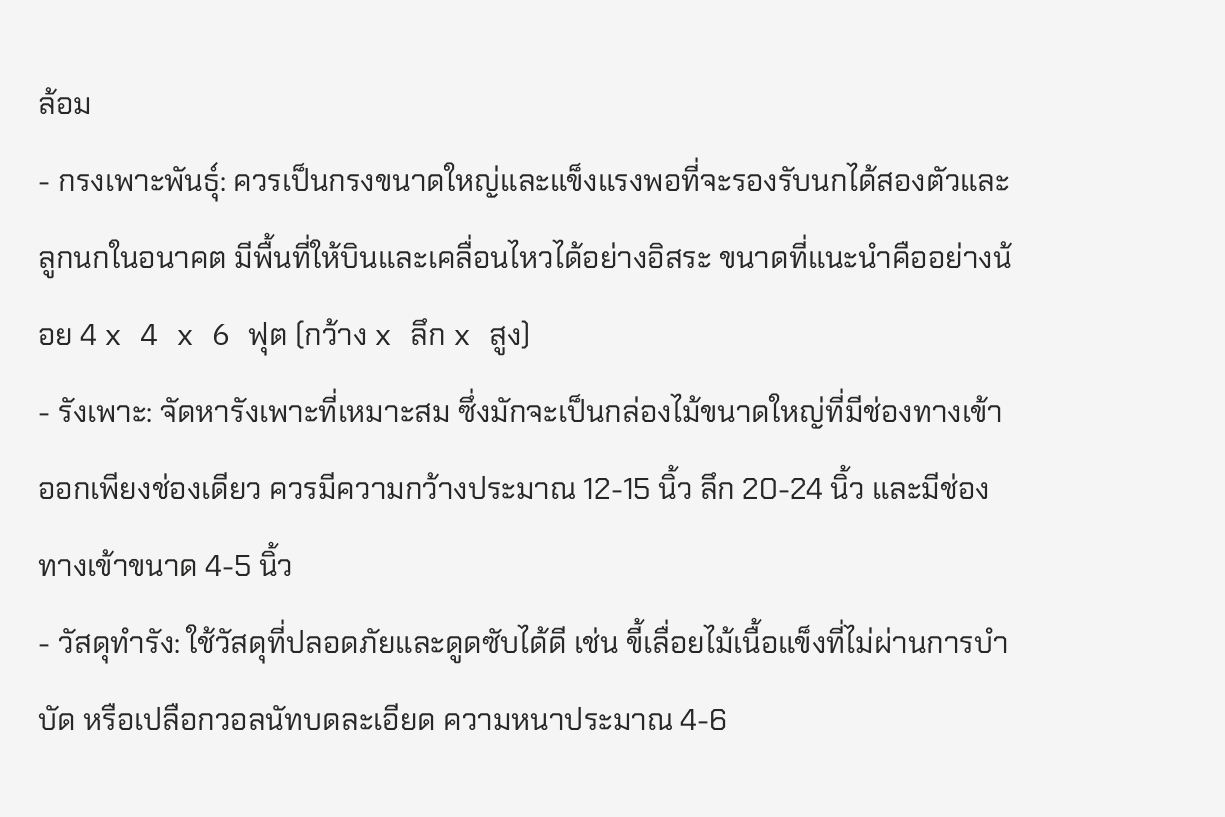ล้อม
- กรงเพาะพันธุ์: ควรเป็นกรงขนาดใหญ่และแข็งแรงพอที่จะรองรับนกได้สองตัวและลูกนกในอนาคต มีพื้นที่ให้บินและเคลื่อนไหวได้อย่างอิสระ ขนาดที่แนะนำคืออย่างน้อย 4 x 4 x 6 ฟุต (กว้าง x ลึก x สูง)
- รังเพาะ: จัดหารังเพาะที่เหมาะสม ซึ่งมักจะเป็นกล่องไม้ขนาดใหญ่ที่มีช่องทางเข้าออกเพียงช่องเดียว ควรมีความกว้างประมาณ 12-15 นิ้ว ลึก 20-24 นิ้ว และมีช่องทางเข้าขนาด 4-5 นิ้ว
- วัสดุทำรัง: ใช้วัสดุที่ปลอดภัยและดูดซับได้ดี เช่น ขี้เลื่อยไม้เนื้อแข็งที่ไม่ผ่านการบำบัด หรือเปลือกวอลนัทบดละเอียด ความหนาประมาณ 4-6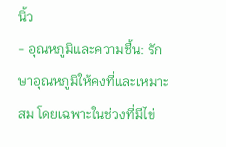นิ้ว
- อุณหภูมิและความชื้น: รักษาอุณหภูมิให้คงที่และเหมาะสม โดยเฉพาะในช่วงที่มีไข่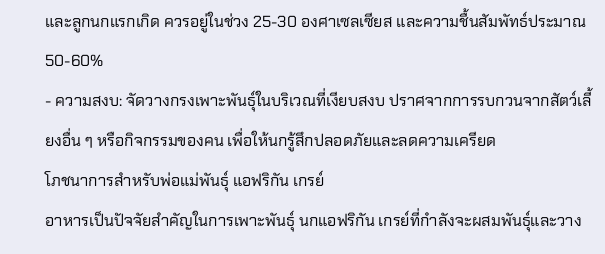และลูกนกแรกเกิด ควรอยู่ในช่วง 25-30 องศาเซลเซียส และความชื้นสัมพัทธ์ประมาณ 50-60%
- ความสงบ: จัดวางกรงเพาะพันธุ์ในบริเวณที่เงียบสงบ ปราศจากการรบกวนจากสัตว์เลี้ยงอื่น ๆ หรือกิจกรรมของคน เพื่อให้นกรู้สึกปลอดภัยและลดความเครียด
โภชนาการสำหรับพ่อแม่พันธุ์ แอฟริกัน เกรย์
อาหารเป็นปัจจัยสำคัญในการเพาะพันธุ์ นกแอฟริกัน เกรย์ที่กำลังจะผสมพันธุ์และวาง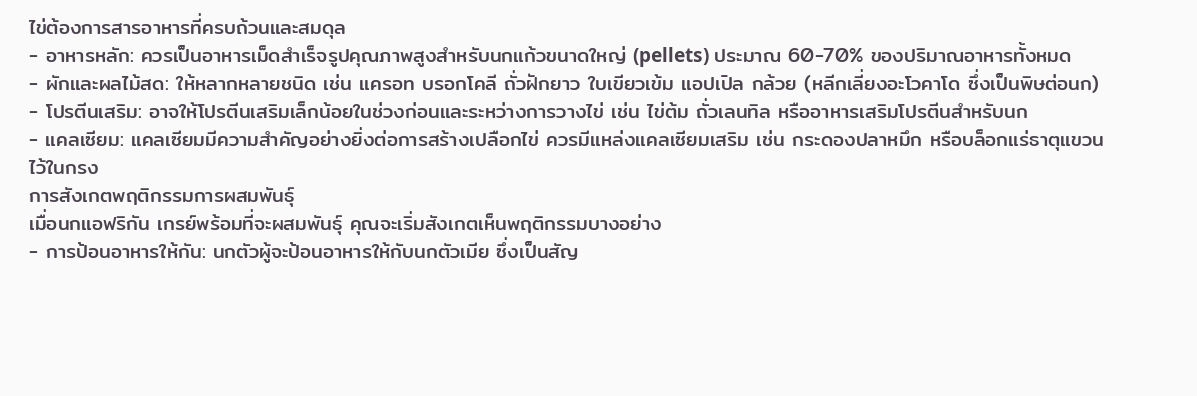ไข่ต้องการสารอาหารที่ครบถ้วนและสมดุล
- อาหารหลัก: ควรเป็นอาหารเม็ดสำเร็จรูปคุณภาพสูงสำหรับนกแก้วขนาดใหญ่ (pellets) ประมาณ 60-70% ของปริมาณอาหารทั้งหมด
- ผักและผลไม้สด: ให้หลากหลายชนิด เช่น แครอท บรอกโคลี ถั่วฝักยาว ใบเขียวเข้ม แอปเปิล กล้วย (หลีกเลี่ยงอะโวคาโด ซึ่งเป็นพิษต่อนก)
- โปรตีนเสริม: อาจให้โปรตีนเสริมเล็กน้อยในช่วงก่อนและระหว่างการวางไข่ เช่น ไข่ต้ม ถั่วเลนทิล หรืออาหารเสริมโปรตีนสำหรับนก
- แคลเซียม: แคลเซียมมีความสำคัญอย่างยิ่งต่อการสร้างเปลือกไข่ ควรมีแหล่งแคลเซียมเสริม เช่น กระดองปลาหมึก หรือบล็อกแร่ธาตุแขวนไว้ในกรง
การสังเกตพฤติกรรมการผสมพันธุ์
เมื่อนกแอฟริกัน เกรย์พร้อมที่จะผสมพันธุ์ คุณจะเริ่มสังเกตเห็นพฤติกรรมบางอย่าง
- การป้อนอาหารให้กัน: นกตัวผู้จะป้อนอาหารให้กับนกตัวเมีย ซึ่งเป็นสัญ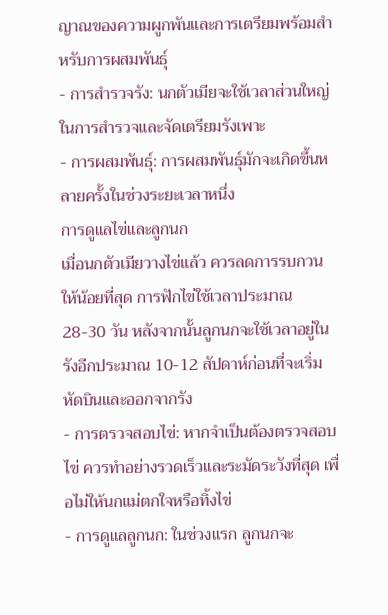ญาณของความผูกพันและการเตรียมพร้อมสำหรับการผสมพันธุ์
- การสำรวจรัง: นกตัวเมียจะใช้เวลาส่วนใหญ่ในการสำรวจและจัดเตรียมรังเพาะ
- การผสมพันธุ์: การผสมพันธุ์มักจะเกิดขึ้นหลายครั้งในช่วงระยะเวลาหนึ่ง
การดูแลไข่และลูกนก
เมื่อนกตัวเมียวางไข่แล้ว ควรลดการรบกวนให้น้อยที่สุด การฟักไข่ใช้เวลาประมาณ 28-30 วัน หลังจากนั้นลูกนกจะใช้เวลาอยู่ในรังอีกประมาณ 10-12 สัปดาห์ก่อนที่จะเริ่มหัดบินและออกจากรัง
- การตรวจสอบไข่: หากจำเป็นต้องตรวจสอบไข่ ควรทำอย่างรวดเร็วและระมัดระวังที่สุด เพื่อไม่ให้นกแม่ตกใจหรือทิ้งไข่
- การดูแลลูกนก: ในช่วงแรก ลูกนกจะ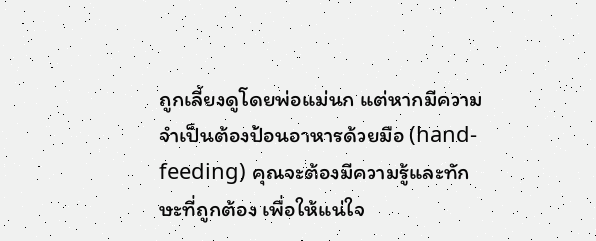ถูกเลี้ยงดูโดยพ่อแม่นก แต่หากมีความจำเป็นต้องป้อนอาหารด้วยมือ (hand-feeding) คุณจะต้องมีความรู้และทักษะที่ถูกต้อง เพื่อให้แน่ใจ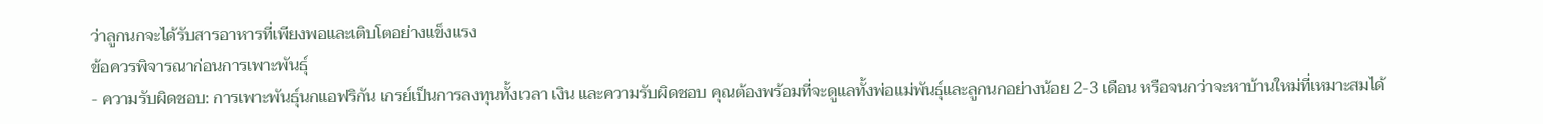ว่าลูกนกจะได้รับสารอาหารที่เพียงพอและเติบโตอย่างแข็งแรง
ข้อควรพิจารณาก่อนการเพาะพันธุ์
- ความรับผิดชอบ: การเพาะพันธุ์นกแอฟริกัน เกรย์เป็นการลงทุนทั้งเวลา เงิน และความรับผิดชอบ คุณต้องพร้อมที่จะดูแลทั้งพ่อแม่พันธุ์และลูกนกอย่างน้อย 2-3 เดือน หรือจนกว่าจะหาบ้านใหม่ที่เหมาะสมได้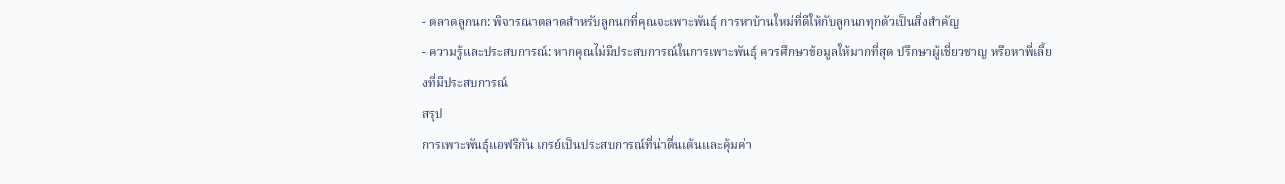- ตลาดลูกนก: พิจารณาตลาดสำหรับลูกนกที่คุณจะเพาะพันธุ์ การหาบ้านใหม่ที่ดีให้กับลูกนกทุกตัวเป็นสิ่งสำคัญ
- ความรู้และประสบการณ์: หากคุณไม่มีประสบการณ์ในการเพาะพันธุ์ ควรศึกษาข้อมูลให้มากที่สุด ปรึกษาผู้เชี่ยวชาญ หรือหาพี่เลี้ยงที่มีประสบการณ์
สรุป
การเพาะพันธุ์แอฟริกัน เกรย์เป็นประสบการณ์ที่น่าตื่นเต้นและคุ้มค่า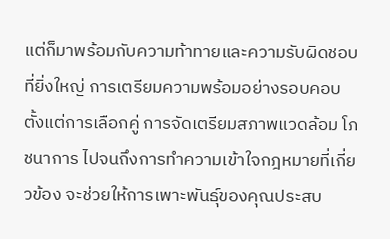แต่ก็มาพร้อมกับความท้าทายและความรับผิดชอบที่ยิ่งใหญ่ การเตรียมความพร้อมอย่างรอบคอบ ตั้งแต่การเลือกคู่ การจัดเตรียมสภาพแวดล้อม โภชนาการ ไปจนถึงการทำความเข้าใจกฎหมายที่เกี่ยวข้อง จะช่วยให้การเพาะพันธุ์ของคุณประสบ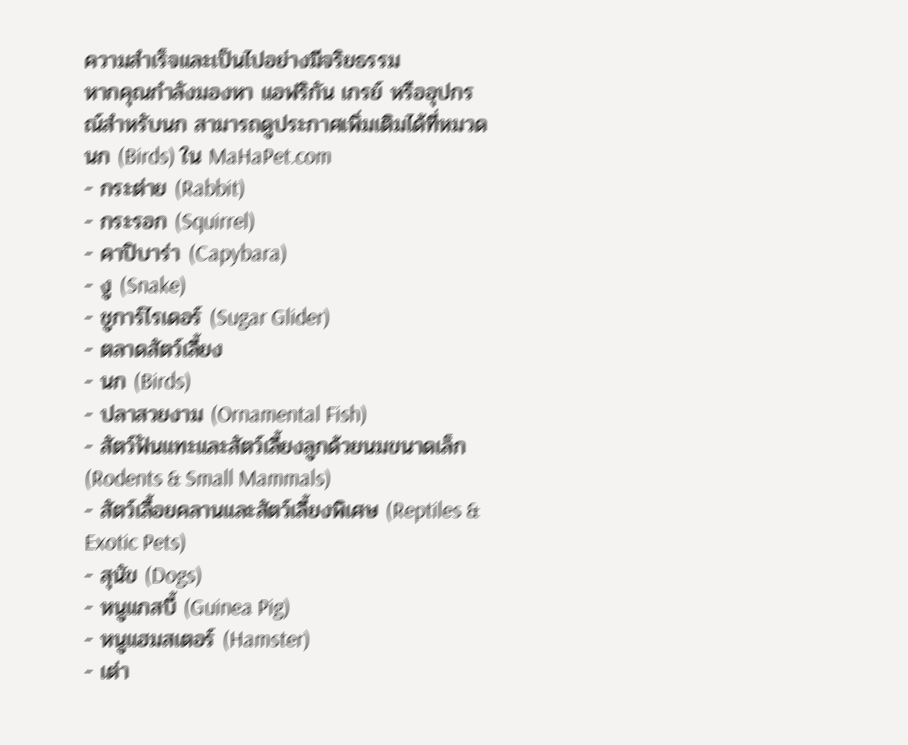ความสำเร็จและเป็นไปอย่างมีจริยธรรม
หากคุณกำลังมองหา แอฟริกัน เกรย์ หรืออุปกรณ์สำหรับนก สามารถดูประกาศเพิ่มเติมได้ที่หมวด นก (Birds) ใน MaHaPet.com
- กระต่าย (Rabbit)
- กระรอก (Squirrel)
- คาปิบาร่า (Capybara)
- งู (Snake)
- ชูการ์ไรเดอร์ (Sugar Glider)
- ตลาดสัตว์เลี้ยง
- นก (Birds)
- ปลาสวยงาม (Ornamental Fish)
- สัตว์ฟันแทะและสัตว์เลี้ยงลูกด้วยนมขนาดเล็ก (Rodents & Small Mammals)
- สัตว์เลื้อยคลานและสัตว์เลี้ยงพิเศษ (Reptiles & Exotic Pets)
- สุนัข (Dogs)
- หนูแกสบี้ (Guinea Pig)
- หนูแฮมสเตอร์ (Hamster)
- เต่า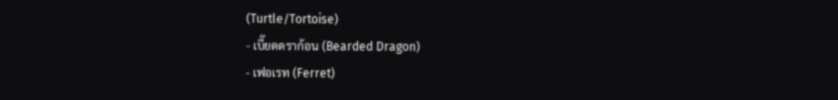(Turtle/Tortoise)
- เบี๊ยดดราก้อน (Bearded Dragon)
- เฟอเรท (Ferret)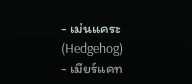- เม่นแคระ (Hedgehog)
- เมียร์แคท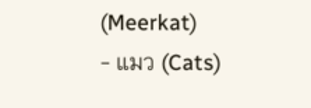(Meerkat)
- แมว (Cats)